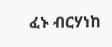ፈኑ ብርሃነከ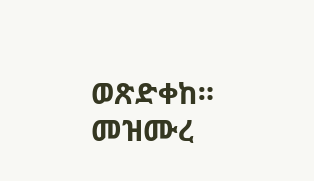ወጽድቀከ። መዝሙረ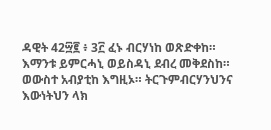ዳዊት 42፵፪ ፥ 3፫ ፈኑ ብርሃነከ ወጽድቀከ። እማንቱ ይምርሓኒ ወይስዳኒ ደብረ መቅደስከ። ወውስተ አብያቲከ እግዚኦ። ትርጉምብርሃንህንና እውነትህን ላክ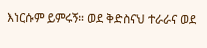እነርሱም ይምሩኝ። ወደ ቅድስናህ ተራራና ወደ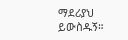ማደሪያህ ይውስዱኝ።